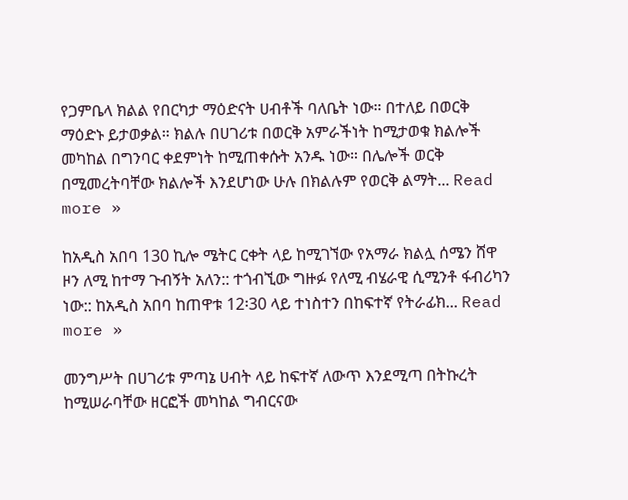የጋምቤላ ክልል የበርካታ ማዕድናት ሀብቶች ባለቤት ነው። በተለይ በወርቅ ማዕድኑ ይታወቃል። ክልሉ በሀገሪቱ በወርቅ አምራችነት ከሚታወቁ ክልሎች መካከል በግንባር ቀደምነት ከሚጠቀሱት አንዱ ነው። በሌሎች ወርቅ በሚመረትባቸው ክልሎች እንደሆነው ሁሉ በክልሉም የወርቅ ልማት... Read more »

ከአዲስ አበባ 130 ኪሎ ሜትር ርቀት ላይ ከሚገኘው የአማራ ክልሏ ሰሜን ሸዋ ዞን ለሚ ከተማ ጉብኝት አለን:: ተጎብኚው ግዙፉ የለሚ ብሄራዊ ሲሚንቶ ፋብሪካን ነው:: ከአዲስ አበባ ከጠዋቱ 12፡30 ላይ ተነስተን በከፍተኛ የትራፊክ... Read more »

መንግሥት በሀገሪቱ ምጣኔ ሀብት ላይ ከፍተኛ ለውጥ እንደሚጣ በትኩረት ከሚሠራባቸው ዘርፎች መካከል ግብርናው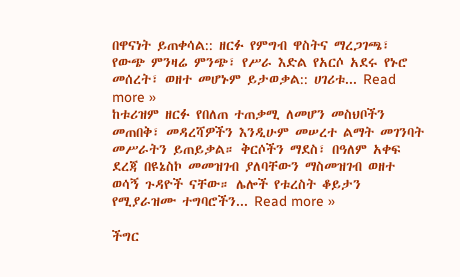በዋናነት ይጠቀሳል:: ዘርፉ የምግብ ዋስትና ማረጋገጫ፣ የውጭ ምንዛሬ ምንጭ፣ የሥራ እድል የአርሶ አደሩ የኑሮ መሰረት፣ ወዘተ መሆኑም ይታወቃል:: ሀገሪቱ... Read more »
ከቱሪዝም ዘርፉ የበለጠ ተጠቃሚ ለመሆን መስህቦችን መጠበቅ፣ መዳረሻዎችን እንዲሁም መሠረተ ልማት መገንባት መሥራትን ይጠይቃል። ቅርሶችን ማደስ፣ በዓለም አቀፍ ደረጃ በዩኔስኮ መመዝገብ ያለባቸውን ማስመዝገብ ወዘተ ወሳኝ ጉዳዮች ናቸው። ሌሎች የቱረስት ቆይታን የሚያራዝሙ ተግባሮችን... Read more »

ችግር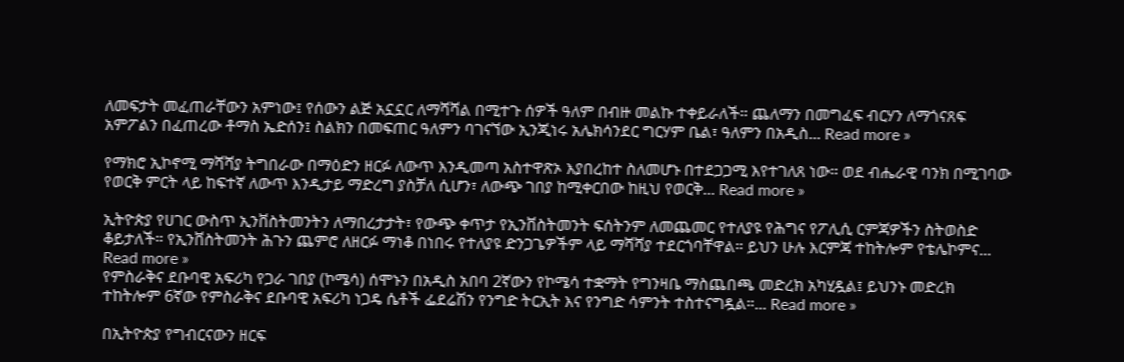ለመፍታት መፈጠራቸውን አምነው፤ የሰውን ልጅ አኗኗር ለማሻሻል በሚተጉ ሰዎች ዓለም በብዙ መልኩ ተቀይራለች። ጨለማን በመግፈፍ ብርሃን ለማጎናጸፍ አምፖልን በፈጠረው ቶማስ ኤድሰን፤ ስልክን በመፍጠር ዓለምን ባገናኘው ኢንጂነሩ አሌክሳንደር ግርሃም ቤል፣ ዓለምን በአዲስ... Read more »

የማክሮ ኢኮኖሚ ማሻሻያ ትግበራው በማዕድን ዘርፉ ለውጥ እንዲመጣ አስተዋጽኦ እያበረከተ ስለመሆኑ በተደጋጋሚ እየተገለጸ ነው። ወደ ብሔራዊ ባንክ በሚገባው የወርቅ ምርት ላይ ከፍተኛ ለውጥ እንዲታይ ማድረግ ያስቻለ ሲሆን፣ ለውጭ ገበያ ከሚቀርበው ከዚህ የወርቅ... Read more »

ኢትዮጵያ የሀገር ውስጥ ኢንቨስትመንትን ለማበረታታት፣ የውጭ ቀጥታ የኢንቨስትመንት ፍሰትንም ለመጨመር የተለያዩ የሕግና የፖሊሲ ርምጃዎችን ስትወስድ ቆይታለች። የኢንቨስትመንት ሕጉን ጨምሮ ለዘርፉ ማነቆ በነበሩ የተለያዩ ድንጋጌዎችም ላይ ማሻሻያ ተደርጎባቸዋል። ይህን ሁሉ እርምጃ ተከትሎም የቴሌኮምና... Read more »
የምስራቅና ደቡባዊ አፍሪካ የጋራ ገበያ (ኮሜሳ) ሰሞኑን በአዲስ አበባ 2ኛውን የኮሜሳ ተቋማት የግንዛቤ ማስጨበጫ መድረክ አካሂዷል፤ ይህንኑ መድረክ ተከትሎም 6ኛው የምስራቅና ደቡባዊ አፍሪካ ነጋዴ ሴቶች ፌደሬሽን የንግድ ትርኢት እና የንግድ ሳምንት ተስተናግዷል።... Read more »

በኢትዮጵያ የግብርናውን ዘርፍ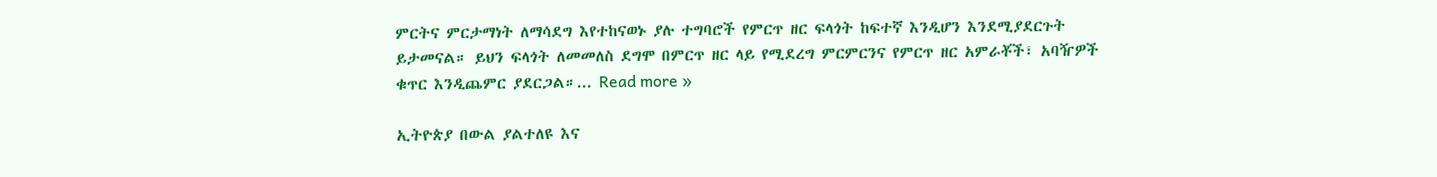ምርትና ምርታማነት ለማሳደግ እየተከናወኑ ያሉ ተግባሮች የምርጥ ዘር ፍላጎት ከፍተኛ እንዲሆን እንደሚያደርጉት ይታመናል። ይህን ፍላጎት ለመመለስ ደግሞ በምርጥ ዘር ላይ የሚደረግ ምርምርንና የምርጥ ዘር አምራቾች፣ አባዥዎች ቁጥር እንዲጨምር ያደርጋል።... Read more »

ኢትዮጵያ በውል ያልተለዩ እና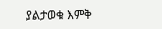ያልታወቁ እምቅ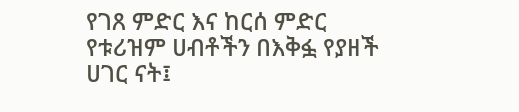የገጸ ምድር እና ከርሰ ምድር የቱሪዝም ሀብቶችን በእቅፏ የያዘች ሀገር ናት፤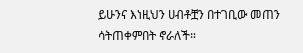ይሁንና እነዚህን ሀብቶቿን በተገቢው መጠን ሳትጠቀምበት ኖራለች።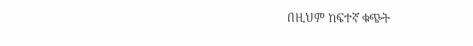በዚህም ከፍተኛ ቁጭት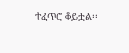ተፈጥሮ ቆይቷል፡፡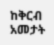ከቅርብ አመታት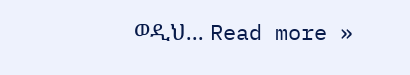ወዲህ... Read more »